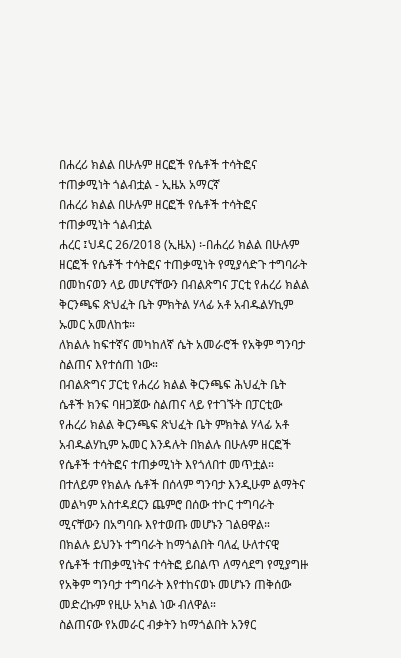በሐረሪ ክልል በሁሉም ዘርፎች የሴቶች ተሳትፎና ተጠቃሚነት ጎልብቷል - ኢዜአ አማርኛ
በሐረሪ ክልል በሁሉም ዘርፎች የሴቶች ተሳትፎና ተጠቃሚነት ጎልብቷል
ሐረር ፤ህዳር 26/2018 (ኢዜአ) ፡-በሐረሪ ክልል በሁሉም ዘርፎች የሴቶች ተሳትፎና ተጠቃሚነት የሚያሳድጉ ተግባራት በመከናወን ላይ መሆናቸውን በብልጽግና ፓርቲ የሐረሪ ክልል ቅርንጫፍ ጽህፈት ቤት ምክትል ሃላፊ አቶ አብዱልሃኪም ኡመር አመለከቱ።
ለክልሉ ከፍተኛና መካከለኛ ሴት አመራሮች የአቅም ግንባታ ስልጠና እየተሰጠ ነው።
በብልጽግና ፓርቲ የሐረሪ ክልል ቅርንጫፍ ሕህፈት ቤት ሴቶች ክንፍ ባዘጋጀው ስልጠና ላይ የተገኙት በፓርቲው የሐረሪ ክልል ቅርንጫፍ ጽህፈት ቤት ምክትል ሃላፊ አቶ አብዱልሃኪም ኡመር እንዳሉት በክልሉ በሁሉም ዘርፎች የሴቶች ተሳትፎና ተጠቃሚነት እየጎለበተ መጥቷል።
በተለይም የክልሉ ሴቶች በሰላም ግንባታ እንዲሁም ልማትና መልካም አስተዳደርን ጨምሮ በሰው ተኮር ተግባራት ሚናቸውን በአግባቡ እየተወጡ መሆኑን ገልፀዋል።
በክልሉ ይህንኑ ተግባራት ከማጎልበት ባለፈ ሁለተናዊ የሴቶች ተጠቃሚነትና ተሳትፎ ይበልጥ ለማሳደግ የሚያግዙ የአቅም ግንባታ ተግባራት እየተከናወኑ መሆኑን ጠቅሰው መድረኩም የዚሁ አካል ነው ብለዋል።
ስልጠናው የአመራር ብቃትን ከማጎልበት አንፃር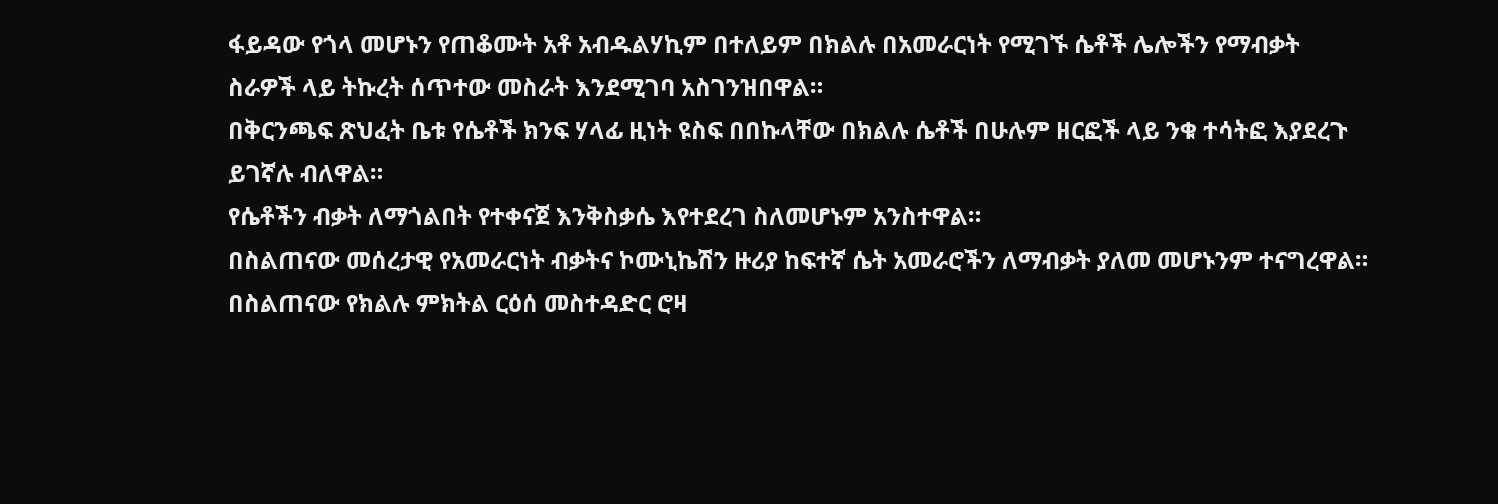ፋይዳው የጎላ መሆኑን የጠቆሙት አቶ አብዱልሃኪም በተለይም በክልሉ በአመራርነት የሚገኙ ሴቶች ሌሎችን የማብቃት ስራዎች ላይ ትኩረት ሰጥተው መስራት እንደሚገባ አስገንዝበዋል።
በቅርንጫፍ ጽህፈት ቤቱ የሴቶች ክንፍ ሃላፊ ዚነት ዩስፍ በበኩላቸው በክልሉ ሴቶች በሁሉም ዘርፎች ላይ ንቁ ተሳትፎ እያደረጉ ይገኛሉ ብለዋል።
የሴቶችን ብቃት ለማጎልበት የተቀናጀ እንቅስቃሴ እየተደረገ ስለመሆኑም አንስተዋል።
በስልጠናው መሰረታዊ የአመራርነት ብቃትና ኮሙኒኬሽን ዙሪያ ከፍተኛ ሴት አመራሮችን ለማብቃት ያለመ መሆኑንም ተናግረዋል።
በስልጠናው የክልሉ ምክትል ርዕሰ መስተዳድር ሮዛ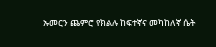ኡመርን ጨምሮ የክልሉ ከፍተኛና መካከለኛ ሴት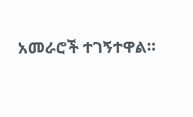አመራሮች ተገኝተዋል።